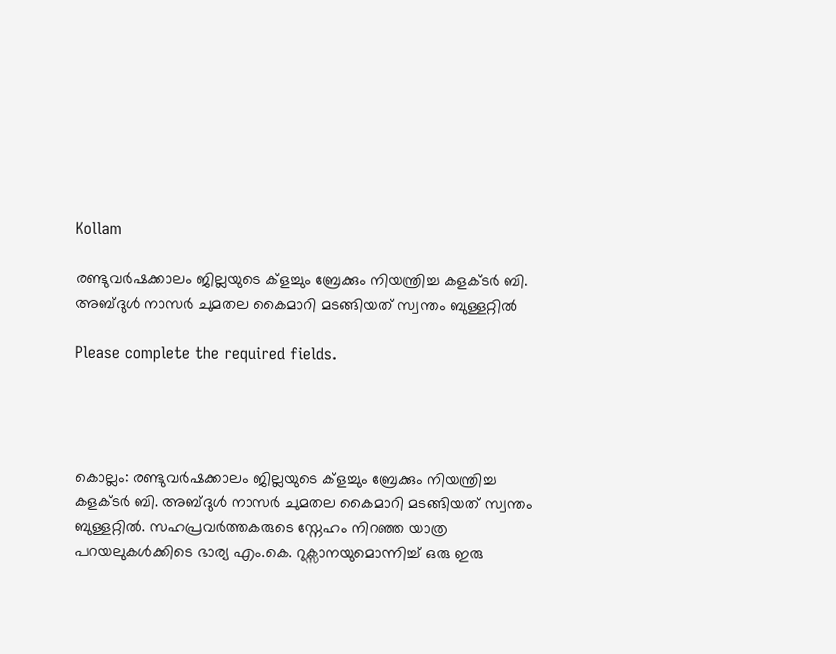Kollam

രണ്ടുവര്‍ഷക്കാലം ജില്ലയുടെ ക്ളച്ചും ബ്രേക്കും നിയന്ത്രിച്ച കളക്ടര്‍ ബി. അബ്ദുള്‍ നാസര്‍ ചുമതല കൈമാറി മടങ്ങിയത് സ്വന്തം ബുള്ളറ്റില്‍

Please complete the required fields.




കൊല്ലം: രണ്ടുവര്‍ഷക്കാലം ജില്ലയുടെ ക്ളച്ചും ബ്രേക്കും നിയന്ത്രിച്ച കളക്ടര്‍ ബി. അബ്ദുള്‍ നാസര്‍ ചുമതല കൈമാറി മടങ്ങിയത് സ്വന്തം ബുള്ളറ്റില്‍. സഹപ്രവര്‍ത്തകരുടെ സ്നേഹം നിറഞ്ഞ യാത്ര പറയലുകള്‍ക്കിടെ ഭാര്യ എം.കെ. റുക്സാനയുമൊന്നിച്ച് ഒരു ഇരു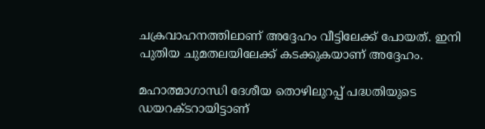ചക്രവാഹനത്തിലാണ് അദ്ദേഹം വീട്ടിലേക്ക് പോയത്. ഇനി പുതിയ ചുമതലയിലേക്ക് കടക്കുകയാണ് അദ്ദേഹം.

മഹാത്മാഗാന്ധി ദേശീയ തൊഴിലുറപ്പ് പദ്ധതിയുടെ ഡയറക്ടറായിട്ടാണ്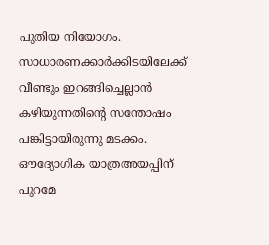പുതിയ നിയോഗം. സാധാരണക്കാര്‍ക്കിടയിലേക്ക് വീണ്ടും ഇറങ്ങിച്ചെല്ലാന്‍ കഴിയുന്നതിന്റെ സന്തോഷം പങ്കിട്ടായിരുന്നു മടക്കം. ഔദ്യോഗിക യാത്രഅയപ്പിന് പുറമേ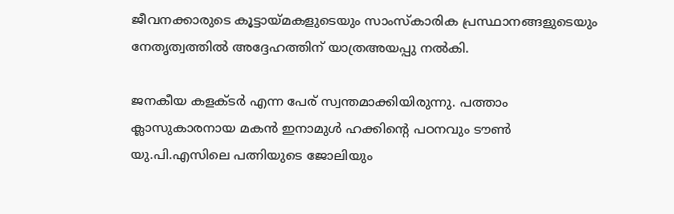ജീവനക്കാരുടെ കൂട്ടായ്മകളുടെയും സാംസ്‌കാരിക പ്രസ്ഥാനങ്ങളുടെയും നേതൃത്വത്തില്‍ അദ്ദേഹത്തിന് യാത്രഅയപ്പു നല്‍കി.

ജനകീയ കളക്ടര്‍ എന്ന പേര് സ്വന്തമാക്കിയിരുന്നു. പത്താം ക്ലാസുകാരനായ മകന്‍ ഇനാമുള്‍ ഹക്കിന്റെ പഠനവും ടൗണ്‍ യു.പി.എസിലെ പത്നിയുടെ ജോലിയും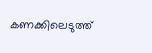കണക്കിലെടുത്ത്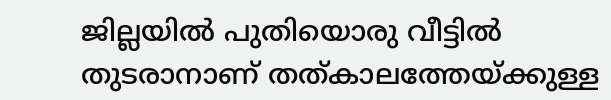ജില്ലയില്‍ പുതിയൊരു വീട്ടില്‍ തുടരാനാണ് തത്കാലത്തേയ്ക്കുള്ള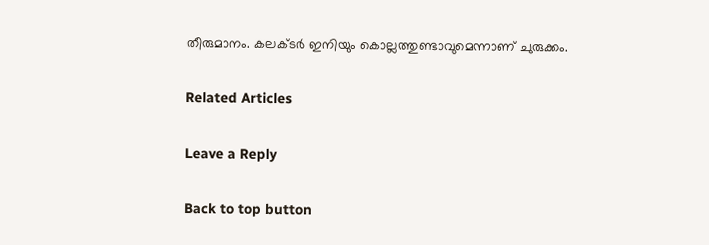തീരുമാനം. കലക്ടര്‍ ഇനിയും കൊല്ലത്തുണ്ടാവുമെന്നാണ് ചുരുക്കം.

Related Articles

Leave a Reply

Back to top button